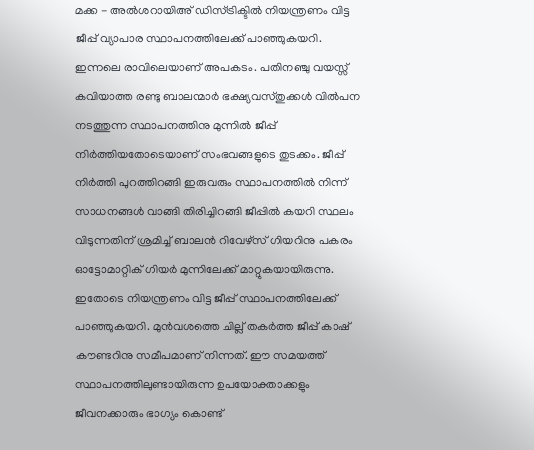മക്ക - അൽശറായിഅ് ഡിസ്ട്രിക്ടിൽ നിയന്ത്രണം വിട്ട ജീപ്പ് വ്യാപാര സ്ഥാപനത്തിലേക്ക് പാഞ്ഞുകയറി. ഇന്നലെ രാവിലെയാണ് അപകടം. പതിനഞ്ചു വയസ്സ് കവിയാത്ത രണ്ടു ബാലന്മാർ ഭക്ഷ്യവസ്തുക്കൾ വിൽപന നടത്തുന്ന സ്ഥാപനത്തിനു മുന്നിൽ ജീപ്പ് നിർത്തിയതോടെയാണ് സംഭവങ്ങളുടെ തുടക്കം. ജീപ്പ് നിർത്തി പുറത്തിറങ്ങി ഇരുവരും സ്ഥാപനത്തിൽ നിന്ന് സാധനങ്ങൾ വാങ്ങി തിരിച്ചിറങ്ങി ജീപ്പിൽ കയറി സ്ഥലം വിടുന്നതിന് ശ്രമിച്ച് ബാലൻ റിവേഴ്സ് ഗിയറിനു പകരം ഓട്ടോമാറ്റിക് ഗിയർ മുന്നിലേക്ക് മാറ്റുകയായിരുന്നു.
ഇതോടെ നിയന്ത്രണം വിട്ട ജീപ്പ് സ്ഥാപനത്തിലേക്ക് പാഞ്ഞുകയറി. മുൻവശത്തെ ചില്ല് തകർത്ത ജീപ്പ് കാഷ് കൗണ്ടറിനു സമീപമാണ് നിന്നത്. ഈ സമയത്ത് സ്ഥാപനത്തിലുണ്ടായിരുന്ന ഉപയോക്താക്കളും ജീവനക്കാരും ഭാഗ്യം കൊണ്ട്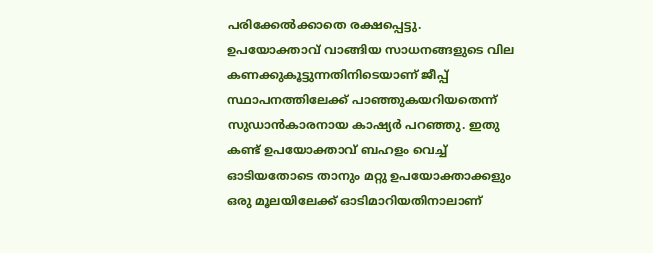പരിക്കേൽക്കാതെ രക്ഷപ്പെട്ടു.
ഉപയോക്താവ് വാങ്ങിയ സാധനങ്ങളുടെ വില കണക്കുകൂട്ടുന്നതിനിടെയാണ് ജീപ്പ് സ്ഥാപനത്തിലേക്ക് പാഞ്ഞുകയറിയതെന്ന് സുഡാൻകാരനായ കാഷ്യർ പറഞ്ഞു. ഇതു കണ്ട് ഉപയോക്താവ് ബഹളം വെച്ച് ഓടിയതോടെ താനും മറ്റു ഉപയോക്താക്കളും ഒരു മൂലയിലേക്ക് ഓടിമാറിയതിനാലാണ്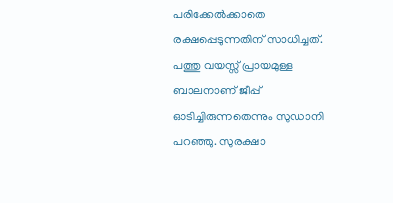പരിക്കേൽക്കാതെ രക്ഷപ്പെടുന്നതിന് സാധിച്ചത്. പത്തു വയസ്സ് പ്രായമുള്ള ബാലനാണ് ജീപ്പ് ഓടിച്ചിരുന്നതെന്നും സുഡാനി പറഞ്ഞു. സുരക്ഷാ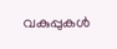വകുപ്പുകൾ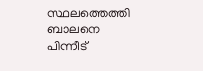സ്ഥലത്തെത്തി ബാലനെ പിന്നീട്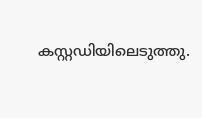കസ്റ്റഡിയിലെടുത്തു.